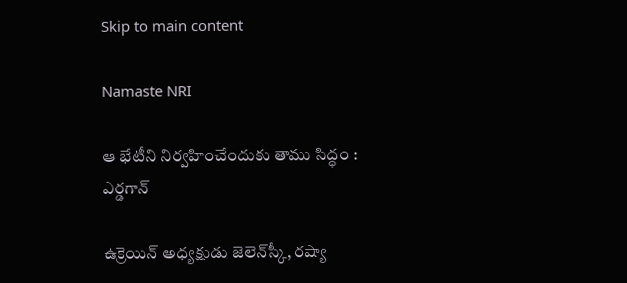Skip to main content

Namaste NRI

ఆ భేటీని నిర్వహించేందుకు తాము సిద్ధం : ఎర్డగాన్‌

ఉక్రెయిన్‌ అధ్యక్షుడు జెలెన్‌స్కీ, రష్యా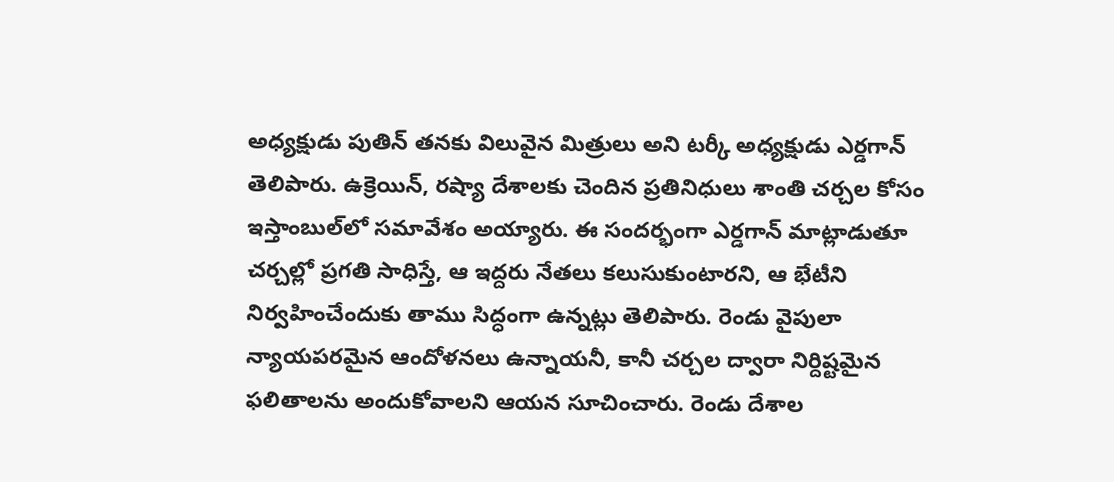అధ్యక్షుడు పుతిన్‌ తనకు విలువైన మిత్రులు అని టర్కీ అధ్యక్షుడు ఎర్డగాన్‌ తెలిపారు. ఉక్రెయిన్‌, రష్యా దేశాలకు చెందిన ప్రతినిధులు శాంతి చర్చల కోసం ఇస్తాంబుల్‌లో సమావేశం అయ్యారు. ఈ సందర్భంగా ఎర్డగాన్‌ మాట్లాడుతూ చర్చల్లో ప్రగతి సాధిస్తే, ఆ ఇద్దరు నేతలు కలుసుకుంటారని, ఆ భేటీని నిర్వహించేందుకు తాము సిద్ధంగా ఉన్నట్లు తెలిపారు. రెండు వైపులా న్యాయపరమైన ఆందోళనలు ఉన్నాయనీ, కానీ చర్చల ద్వారా నిర్దిష్టమైన ఫలితాలను అందుకోవాలని ఆయన సూచించారు. రెండు దేశాల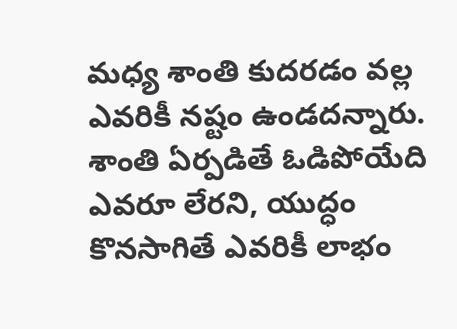మధ్య శాంతి కుదరడం వల్ల ఎవరికీ నష్టం ఉండదన్నారు. శాంతి ఏర్పడితే ఓడిపోయేది ఎవరూ లేరని, యుద్ధం కొనసాగితే ఎవరికీ లాభం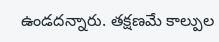ఉండదన్నారు. తక్షణమే కాల్పుల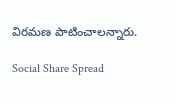విరమణ పాటించాలన్నారు.

Social Share Spread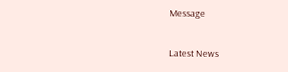Message

Latest News